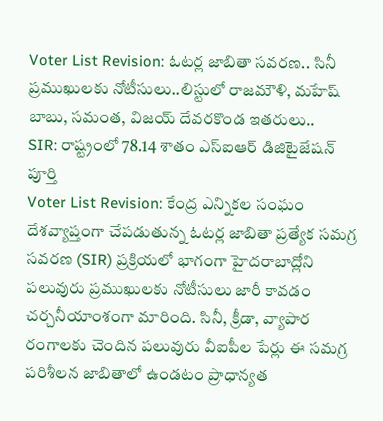Voter List Revision: ఓటర్ల జాబితా సవరణ.. సినీ ప్రముఖులకు నోటీసులు..లిస్టులో రాజమౌళి, మహేష్ బాబు, సమంత, విజయ్ దేవరకొండ ఇతరులు..
SIR: రాష్ట్రంలో 78.14 శాతం ఎస్ఐఆర్ డిజిటైజేషన్ పూర్తి
Voter List Revision: కేంద్ర ఎన్నికల సంఘం దేశవ్యాప్తంగా చేపడుతున్న ఓటర్ల జాబితా ప్రత్యేక సమగ్ర సవరణ (SIR) ప్రక్రియలో భాగంగా హైదరాబాద్లోని పలువురు ప్రముఖులకు నోటీసులు జారీ కావడం చర్చనీయాంశంగా మారింది. సినీ, క్రీడా, వ్యాపార రంగాలకు చెందిన పలువురు వీఐపీల పేర్లు ఈ సమగ్ర పరిశీలన జాబితాలో ఉండటం ప్రాధాన్యత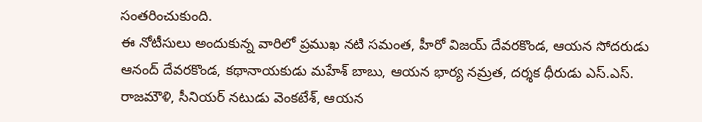సంతరించుకుంది.
ఈ నోటీసులు అందుకున్న వారిలో ప్రముఖ నటి సమంత, హీరో విజయ్ దేవరకొండ, ఆయన సోదరుడు ఆనంద్ దేవరకొండ, కథానాయకుడు మహేశ్ బాబు, ఆయన భార్య నమ్రత, దర్శక ధీరుడు ఎస్.ఎస్. రాజమౌళి, సీనియర్ నటుడు వెంకటేశ్, ఆయన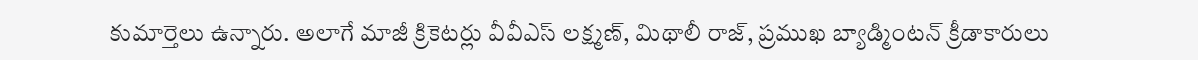కుమార్తెలు ఉన్నారు. అలాగే మాజీ క్రికెటర్లు వీవీఎస్ లక్ష్మణ్, మిథాలీ రాజ్, ప్రముఖ బ్యాడ్మింటన్ క్రీడాకారులు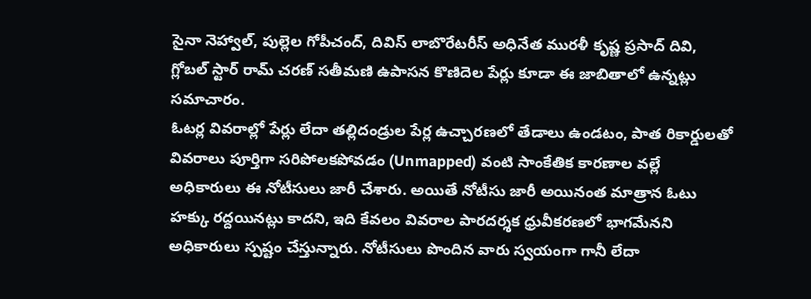సైనా నెహ్వాల్, పుల్లెల గోపీచంద్, దివిస్ లాబొరేటరీస్ అధినేత మురళీ కృష్ణ ప్రసాద్ దివి, గ్లోబల్ స్టార్ రామ్ చరణ్ సతీమణి ఉపాసన కొణిదెల పేర్లు కూడా ఈ జాబితాలో ఉన్నట్లు సమాచారం.
ఓటర్ల వివరాల్లో పేర్లు లేదా తల్లిదండ్రుల పేర్ల ఉచ్చారణలో తేడాలు ఉండటం, పాత రికార్డులతో వివరాలు పూర్తిగా సరిపోలకపోవడం (Unmapped) వంటి సాంకేతిక కారణాల వల్లే అధికారులు ఈ నోటీసులు జారీ చేశారు. అయితే నోటీసు జారీ అయినంత మాత్రాన ఓటు హక్కు రద్దయినట్లు కాదని, ఇది కేవలం వివరాల పారదర్శక ధ్రువీకరణలో భాగమేనని అధికారులు స్పష్టం చేస్తున్నారు. నోటీసులు పొందిన వారు స్వయంగా గానీ లేదా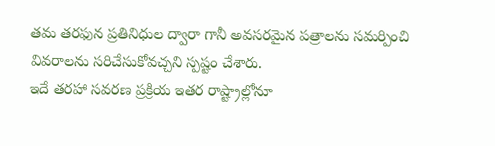తమ తరఫున ప్రతినిధుల ద్వారా గానీ అవసరమైన పత్రాలను సమర్పించి వివరాలను సరిచేసుకోవచ్చని స్పష్టం చేశారు.
ఇదే తరహా సవరణ ప్రక్రియ ఇతర రాష్ట్రాల్లోనూ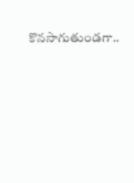కొనసాగుతుండగా..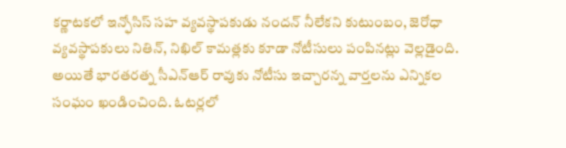కర్ణాటకలో ఇన్ఫోసిస్ సహ వ్యవస్థాపకుడు నందన్ నీలేకని కుటుంబం, జెరోధా వ్యవస్థాపకులు నితిన్, నిఖిల్ కామత్లకు కూడా నోటీసులు పంపినట్లు వెల్లడైంది. అయితే భారతరత్న సీఎన్ఆర్ రావుకు నోటీసు ఇచ్చారన్న వార్తలను ఎన్నికల సంఘం ఖండించింది. ఓటర్లలో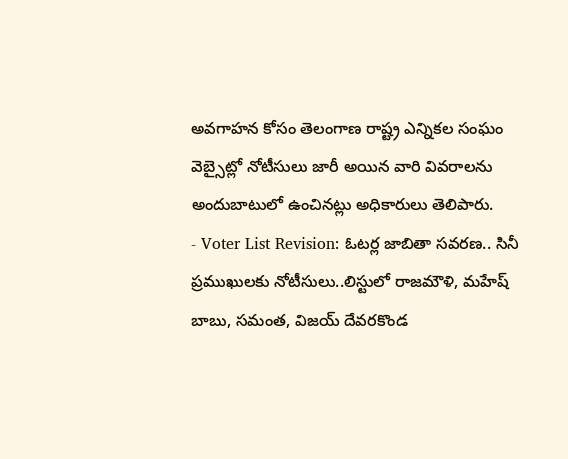అవగాహన కోసం తెలంగాణ రాష్ట్ర ఎన్నికల సంఘం వెబ్సైట్లో నోటీసులు జారీ అయిన వారి వివరాలను అందుబాటులో ఉంచినట్లు అధికారులు తెలిపారు.
- Voter List Revision: ఓటర్ల జాబితా సవరణ.. సినీ ప్రముఖులకు నోటీసులు..లిస్టులో రాజమౌళి, మహేష్ బాబు, సమంత, విజయ్ దేవరకొండ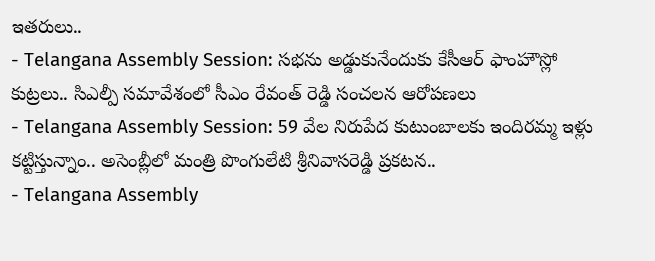ఇతరులు..
- Telangana Assembly Session: సభను అడ్డుకునేందుకు కేసీఆర్ ఫాంహౌస్లో కుట్రలు.. సిఎల్పీ సమావేశంలో సీఎం రేవంత్ రెడ్డి సంచలన ఆరోపణలు
- Telangana Assembly Session: 59 వేల నిరుపేద కుటుంబాలకు ఇందిరమ్మ ఇళ్లు కట్టిస్తున్నాం.. అసెంబ్లీలో మంత్రి పొంగులేటి శ్రీనివాసరెడ్డి ప్రకటన..
- Telangana Assembly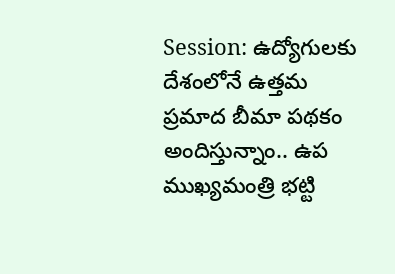Session: ఉద్యోగులకు దేశంలోనే ఉత్తమ ప్రమాద బీమా పథకం అందిస్తున్నాం.. ఉప ముఖ్యమంత్రి భట్టి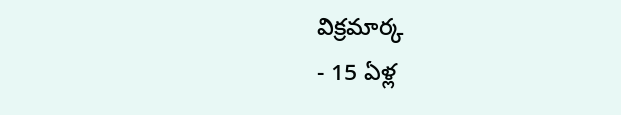విక్రమార్క
- 15 ఏళ్ల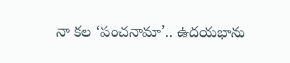నా కల ‘పంచనామా’.. ఉదయభాను